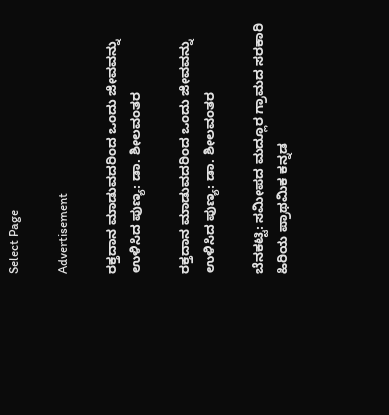Select Page

Advertisement

ರಕ್ತದಾನ ಮಾಡುವದರಿಂದ ಒಂದು ಜೀವವನ್ನು ಉಳಿಸಿದ ಪುಣ್ಯ: ಡಾ. ಶೀಲವಂತರ

ರಕ್ತದಾನ ಮಾಡುವದರಿಂದ ಒಂದು ಜೀವವನ್ನು ಉಳಿಸಿದ ಪುಣ್ಯ: ಡಾ. ಶೀಲವಂತರ

ಬೆನಕಟ್ಟಿ: ಸಮೀಪದ ಮದ್ಲೂರ ಗ್ರಾಮದ ಸರಕಾರಿ ಹಿರಿಯ ಪ್ರಾಥಮಿಕ ಕನ್ನಡ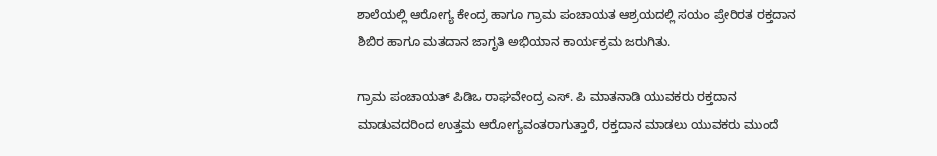ಶಾಲೆಯಲ್ಲಿ ಆರೋಗ್ಯ ಕೇಂದ್ರ ಹಾಗೂ ಗ್ರಾಮ ಪಂಚಾಯತ ಆಶ್ರಯದಲ್ಲಿ ಸಯಂ ಪ್ರೇರಿರತ ರಕ್ತದಾನ ಶಿಬಿರ ಹಾಗೂ ಮತದಾನ ಜಾಗೃತಿ ಅಭಿಯಾನ ಕಾರ್ಯಕ್ರಮ ಜರುಗಿತು.

ಗ್ರಾಮ ಪಂಚಾಯತ್ ಪಿಡಿಒ ರಾಘವೇಂದ್ರ ಎಸ್. ಪಿ ಮಾತನಾಡಿ ಯುವಕರು ರಕ್ತದಾನ ಮಾಡುವದರಿಂದ ಉತ್ತಮ ಆರೋಗ್ಯವಂತರಾಗುತ್ತಾರೆ, ರಕ್ತದಾನ ಮಾಡಲು ಯುವಕರು ಮುಂದೆ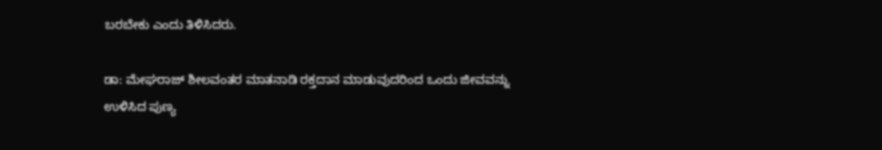ಬರಬೇಕು ಎಂದು ತಿಳಿಸಿದರು.

ಡಾ: ಮೇಘರಾಜ್ ಶೀಲವಂತರ ಮಾತನಾಡಿ ರಕ್ತದಾನ ಮಾಡುವುದರಿಂದ ಒಂದು ಜೀವವನ್ನು ಉಳಿಸಿದ ಪುಣ್ಯ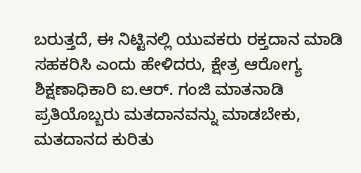ಬರುತ್ತದೆ, ಈ ನಿಟ್ಟಿನಲ್ಲಿ ಯುವಕರು ರಕ್ತದಾನ ಮಾಡಿ ಸಹಕರಿಸಿ ಎಂದು ಹೇಳಿದರು, ಕ್ಷೇತ್ರ ಆರೋಗ್ಯ ಶಿಕ್ಷಣಾಧಿಕಾರಿ ಐ.ಆರ್. ಗಂಜಿ ಮಾತನಾಡಿ ಪ್ರತಿಯೊಬ್ಬರು ಮತದಾನವನ್ನು ಮಾಡಬೇಕು, ಮತದಾನದ ಕುರಿತು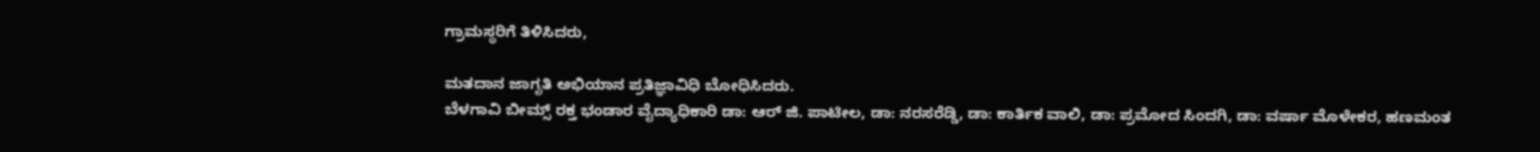ಗ್ರಾಮಸ್ಥರಿಗೆ ತಿಳಿಸಿದರು,

ಮತದಾನ ಜಾಗೃತಿ ಅಭಿಯಾನ ಪ್ರತಿಜ್ಞಾವಿಧಿ ಬೋಧಿಸಿದರು.
ಬೆಳಗಾವಿ ಬೀಮ್ಸ್ ರಕ್ತ ಭಂಡಾರ ವೈದ್ಯಾಧಿಕಾರಿ ಡಾ: ಆರ್ ಜಿ. ಪಾಟೀಲ, ಡಾ: ನರಸರೆಡ್ಡಿ, ಡಾ: ಕಾರ್ತಿಕ ವಾಲಿ, ಡಾ: ಪ್ರಮೋದ ಸಿಂದಗಿ, ಡಾ: ವರ್ಷಾ ಮೊಳೇಕರ, ಹಣಮಂತ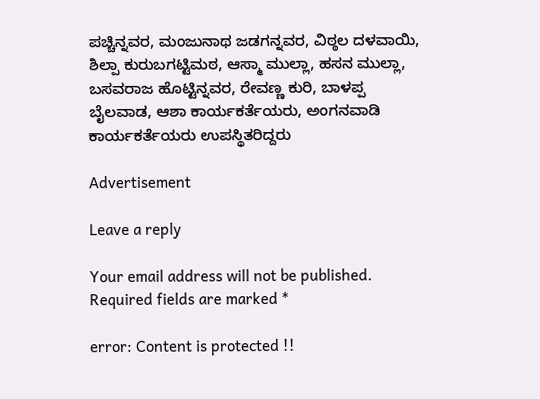ಪಚ್ಚಿನ್ನವರ, ಮಂಜುನಾಥ ಜಡಗನ್ನವರ, ವಿಠ್ಠಲ ದಳವಾಯಿ, ಶಿಲ್ಪಾ ಕುರುಬಗಟ್ಟಿಮಠ, ಆಸ್ಮಾ ಮುಲ್ಲಾ, ಹಸನ ಮುಲ್ಲಾ, ಬಸವರಾಜ ಹೊಟ್ಟಿನ್ನವರ, ರೇವಣ್ಣ ಕುರಿ, ಬಾಳಪ್ಪ ಬೈಲವಾಡ, ಆಶಾ ಕಾರ್ಯಕರ್ತೆಯರು, ಅಂಗನವಾಡಿ ಕಾರ್ಯಕರ್ತೆಯರು ಉಪಸ್ಥಿತರಿದ್ದರು

Advertisement

Leave a reply

Your email address will not be published. Required fields are marked *

error: Content is protected !!